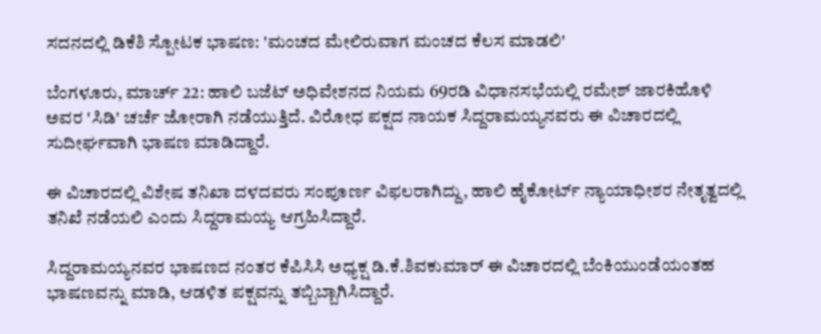ಸದನದಲ್ಲಿ ಡಿಕೆಶಿ ಸ್ಪೋಟಕ ಭಾಷಣ: 'ಮಂಚದ ಮೇಲಿರುವಾಗ ಮಂಚದ ಕೆಲಸ ಮಾಡಲಿ'

ಬೆಂಗಳೂರು, ಮಾರ್ಚ್ 22: ಹಾಲಿ ಬಜೆಟ್ ಅಧಿವೇಶನದ ನಿಯಮ 69ರಡಿ ವಿಧಾನಸಭೆಯಲ್ಲಿ ರಮೇಶ್ ಜಾರಕಿಹೊಳಿ ಅವರ 'ಸಿಡಿ' ಚರ್ಚೆ ಜೋರಾಗಿ ನಡೆಯುತ್ತಿದೆ. ವಿರೋಧ ಪಕ್ಷದ ನಾಯಕ ಸಿದ್ದರಾಮಯ್ಯನವರು ಈ ವಿಚಾರದಲ್ಲಿ ಸುದೀರ್ಘವಾಗಿ ಭಾಷಣ ಮಾಡಿದ್ದಾರೆ.

ಈ ವಿಚಾರದಲ್ಲಿ ವಿಶೇಷ ತನಿಖಾ ದಳದವರು ಸಂಪೂರ್ಣ ವಿಫಲರಾಗಿದ್ದು, ಹಾಲಿ ಹೈಕೋರ್ಟ್ ನ್ಯಾಯಾಧೀಶರ ನೇತೃತ್ವದಲ್ಲಿ ತನಿಖೆ ನಡೆಯಲಿ ಎಂದು ಸಿದ್ದರಾಮಯ್ಯ ಆಗ್ರಹಿಸಿದ್ದಾರೆ.

ಸಿದ್ದರಾಮಯ್ಯನವರ ಭಾಷಣದ ನಂತರ ಕೆಪಿಸಿಸಿ ಅಧ್ಯಕ್ಷ ಡಿ.ಕೆ.ಶಿವಕುಮಾರ್ ಈ ವಿಚಾರದಲ್ಲಿ ಬೆಂಕಿಯುಂಡೆಯಂತಹ ಭಾಷಣವನ್ನು ಮಾಡಿ, ಆಡಳಿತ ಪಕ್ಷವನ್ನು ತಬ್ಬಿಬ್ಬಾಗಿಸಿದ್ದಾರೆ.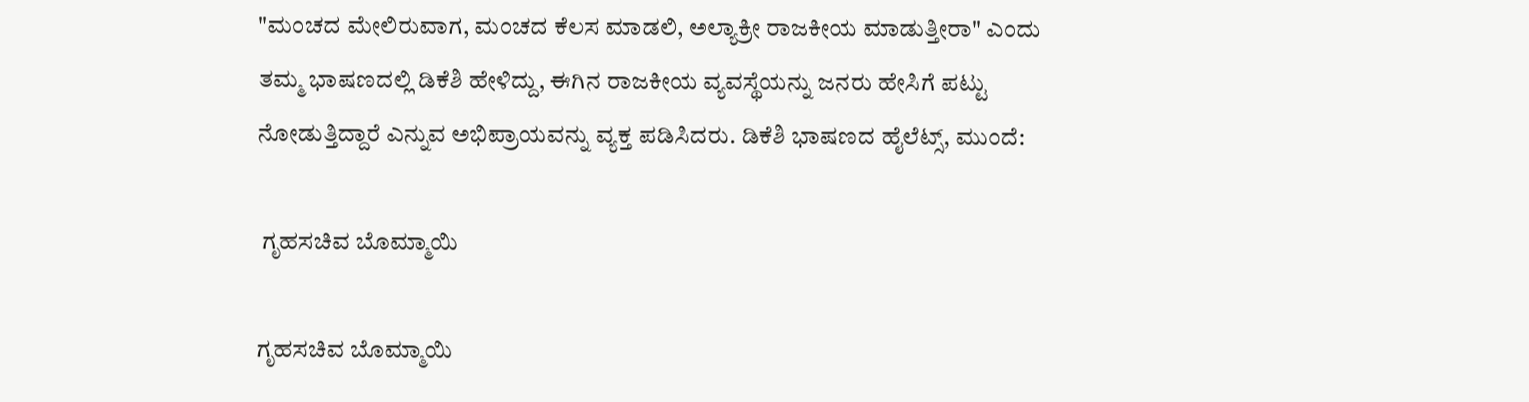"ಮಂಚದ ಮೇಲಿರುವಾಗ, ಮಂಚದ ಕೆಲಸ ಮಾಡಲಿ, ಅಲ್ಯಾಕ್ರೀ ರಾಜಕೀಯ ಮಾಡುತ್ತೀರಾ" ಎಂದು ತಮ್ಮ ಭಾಷಣದಲ್ಲಿ ಡಿಕೆಶಿ ಹೇಳಿದ್ದು, ಈಗಿನ ರಾಜಕೀಯ ವ್ಯವಸ್ಥೆಯನ್ನು ಜನರು ಹೇಸಿಗೆ ಪಟ್ಟು ನೋಡುತ್ತಿದ್ದಾರೆ ಎನ್ನುವ ಅಭಿಪ್ರಾಯವನ್ನು ವ್ಯಕ್ತ ಪಡಿಸಿದರು. ಡಿಕೆಶಿ ಭಾಷಣದ ಹೈಲೆಟ್ಸ್, ಮುಂದೆ:

 ಗೃಹಸಚಿವ ಬೊಮ್ಮಾಯಿ

ಗೃಹಸಚಿವ ಬೊಮ್ಮಾಯಿ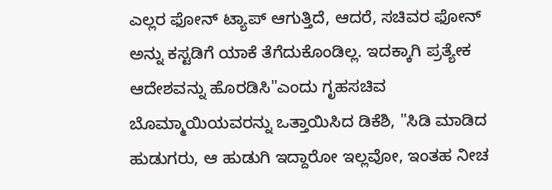ಎಲ್ಲರ ಫೋನ್ ಟ್ಯಾಪ್ ಆಗುತ್ತಿದೆ, ಆದರೆ, ಸಚಿವರ ಫೋನ್ ಅನ್ನು ಕಸ್ಟಡಿಗೆ ಯಾಕೆ ತೆಗೆದುಕೊಂಡಿಲ್ಲ. ಇದಕ್ಕಾಗಿ ಪ್ರತ್ಯೇಕ ಆದೇಶವನ್ನು ಹೊರಡಿಸಿ"ಎಂದು ಗೃಹಸಚಿವ ಬೊಮ್ಮಾಯಿಯವರನ್ನು ಒತ್ತಾಯಿಸಿದ ಡಿಕೆಶಿ, "ಸಿಡಿ ಮಾಡಿದ ಹುಡುಗರು, ಆ ಹುಡುಗಿ ಇದ್ದಾರೋ ಇಲ್ಲವೋ, ಇಂತಹ ನೀಚ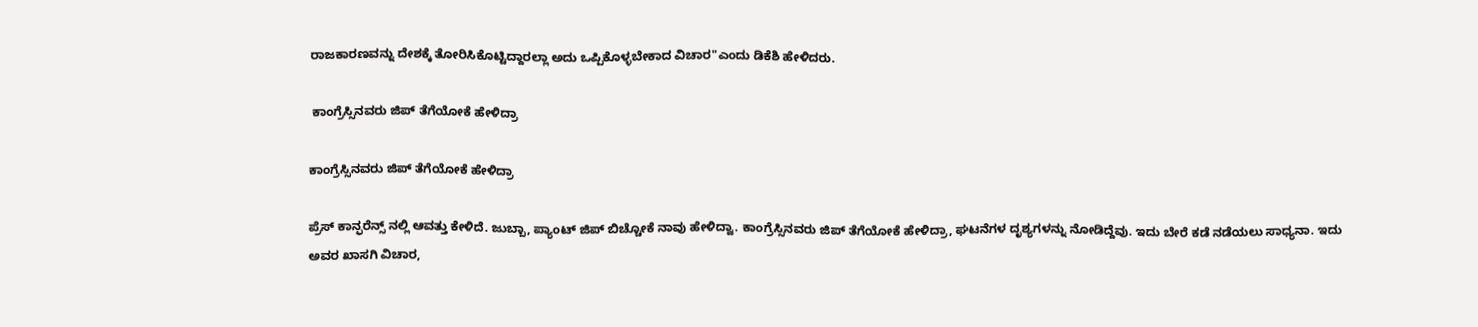ರಾಜಕಾರಣವನ್ನು ದೇಶಕ್ಕೆ ತೋರಿಸಿಕೊಟ್ಟಿದ್ದಾರಲ್ಲಾ ಅದು ಒಪ್ಪಿಕೊಳ್ಳಬೇಕಾದ ವಿಚಾರ"ಎಂದು ಡಿಕೆಶಿ ಹೇಳಿದರು.

 ಕಾಂಗ್ರೆಸ್ಸಿನವರು ಜಿಪ್ ತೆಗೆಯೋಕೆ ಹೇಳಿದ್ರಾ

ಕಾಂಗ್ರೆಸ್ಸಿನವರು ಜಿಪ್ ತೆಗೆಯೋಕೆ ಹೇಳಿದ್ರಾ

ಪ್ರೆಸ್ ಕಾನ್ಫರೆನ್ಸ್ ನಲ್ಲಿ ಆವತ್ತು ಕೇಳಿದೆ. ಜುಬ್ಬಾ, ಪ್ಯಾಂಟ್ ಜಿಪ್ ಬಿಚ್ಚೋಕೆ ನಾವು ಹೇಳಿದ್ವಾ. ಕಾಂಗ್ರೆಸ್ಸಿನವರು ಜಿಪ್ ತೆಗೆಯೋಕೆ ಹೇಳಿದ್ರಾ, ಘಟನೆಗಳ ದೃಶ್ಯಗಳನ್ನು ನೋಡಿದ್ದೆವು. ಇದು ಬೇರೆ ಕಡೆ ನಡೆಯಲು ಸಾಧ್ಯನಾ. ಇದು ಅವರ ಖಾಸಗಿ ವಿಚಾರ,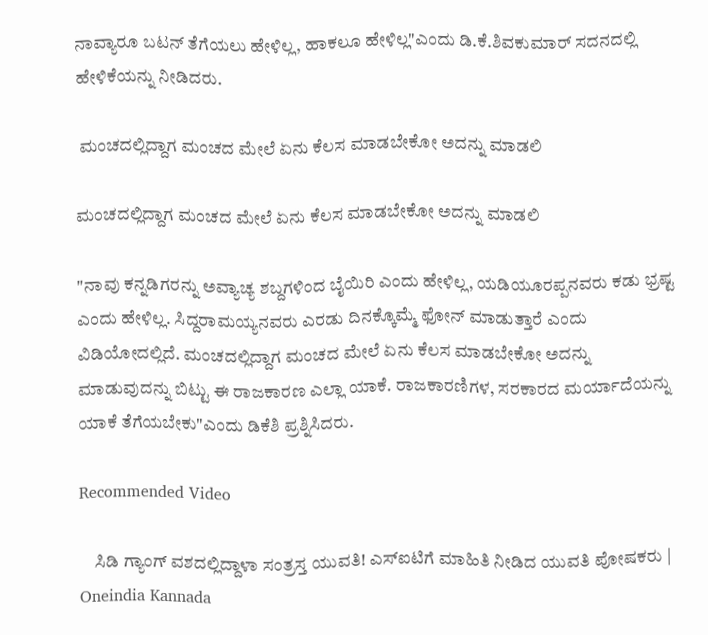ನಾವ್ಯಾರೂ ಬಟನ್ ತೆಗೆಯಲು ಹೇಳಿಲ್ಲ, ಹಾಕಲೂ ಹೇಳಿಲ್ಲ"ಎಂದು ಡಿ.ಕೆ.ಶಿವಕುಮಾರ್ ಸದನದಲ್ಲಿ ಹೇಳಿಕೆಯನ್ನು ನೀಡಿದರು.

 ಮಂಚದಲ್ಲಿದ್ದಾಗ ಮಂಚದ ಮೇಲೆ ಏನು ಕೆಲಸ ಮಾಡಬೇಕೋ ಅದನ್ನು ಮಾಡಲಿ

ಮಂಚದಲ್ಲಿದ್ದಾಗ ಮಂಚದ ಮೇಲೆ ಏನು ಕೆಲಸ ಮಾಡಬೇಕೋ ಅದನ್ನು ಮಾಡಲಿ

"ನಾವು ಕನ್ನಡಿಗರನ್ನು ಅವ್ಯಾಚ್ಯ ಶಬ್ದಗಳಿಂದ ಬೈಯಿರಿ ಎಂದು ಹೇಳಿಲ್ಲ, ಯಡಿಯೂರಪ್ಪನವರು ಕಡು ಭ್ರಷ್ಟ ಎಂದು ಹೇಳಿಲ್ಲ. ಸಿದ್ದರಾಮಯ್ಯನವರು ಎರಡು ದಿನಕ್ಕೊಮ್ಮೆ ಫೋನ್ ಮಾಡುತ್ತಾರೆ ಎಂದು ವಿಡಿಯೋದಲ್ಲಿದೆ. ಮಂಚದಲ್ಲಿದ್ದಾಗ ಮಂಚದ ಮೇಲೆ ಏನು ಕೆಲಸ ಮಾಡಬೇಕೋ ಅದನ್ನು ಮಾಡುವುದನ್ನು ಬಿಟ್ಟು ಈ ರಾಜಕಾರಣ ಎಲ್ಲಾ ಯಾಕೆ. ರಾಜಕಾರಣಿಗಳ, ಸರಕಾರದ ಮರ್ಯಾದೆಯನ್ನು ಯಾಕೆ ತೆಗೆಯಬೇಕು"ಎಂದು ಡಿಕೆಶಿ ಪ್ರಶ್ನಿಸಿದರು.

Recommended Video

    ಸಿಡಿ ಗ್ಯಾಂಗ್‌ ವಶದಲ್ಲಿದ್ದಾಳಾ ಸಂತ್ರಸ್ತ ಯುವತಿ! ಎಸ್‌ಐಟಿಗೆ ಮಾಹಿತಿ ನೀಡಿದ ಯುವತಿ ಪೋಷಕರು | Oneindia Kannada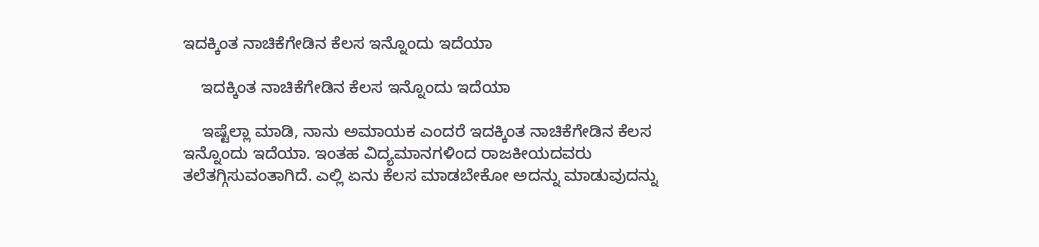ಇದಕ್ಕಿಂತ ನಾಚಿಕೆಗೇಡಿನ ಕೆಲಸ ಇನ್ನೊಂದು ಇದೆಯಾ

    ಇದಕ್ಕಿಂತ ನಾಚಿಕೆಗೇಡಿನ ಕೆಲಸ ಇನ್ನೊಂದು ಇದೆಯಾ

    ಇಷ್ಟೆಲ್ಲಾ ಮಾಡಿ, ನಾನು ಅಮಾಯಕ ಎಂದರೆ ಇದಕ್ಕಿಂತ ನಾಚಿಕೆಗೇಡಿನ ಕೆಲಸ ಇನ್ನೊಂದು ಇದೆಯಾ. ಇಂತಹ ವಿದ್ಯಮಾನಗಳಿಂದ ರಾಜಕೀಯದವರು ತಲೆತಗ್ಗಿಸುವಂತಾಗಿದೆ. ಎಲ್ಲಿ ಏನು ಕೆಲಸ ಮಾಡಬೇಕೋ ಅದನ್ನು ಮಾಡುವುದನ್ನು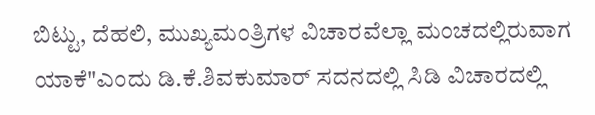ಬಿಟ್ಟು, ದೆಹಲಿ, ಮುಖ್ಯಮಂತ್ರಿಗಳ ವಿಚಾರವೆಲ್ಲಾ ಮಂಚದಲ್ಲಿರುವಾಗ ಯಾಕೆ"ಎಂದು ಡಿ.ಕೆ.ಶಿವಕುಮಾರ್ ಸದನದಲ್ಲಿ ಸಿಡಿ ವಿಚಾರದಲ್ಲಿ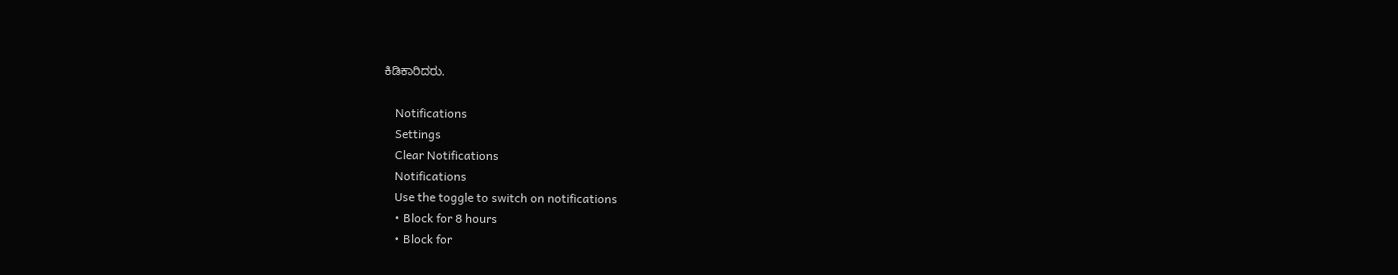ಕಿಡಿಕಾರಿದರು.

    Notifications
    Settings
    Clear Notifications
    Notifications
    Use the toggle to switch on notifications
    • Block for 8 hours
    • Block for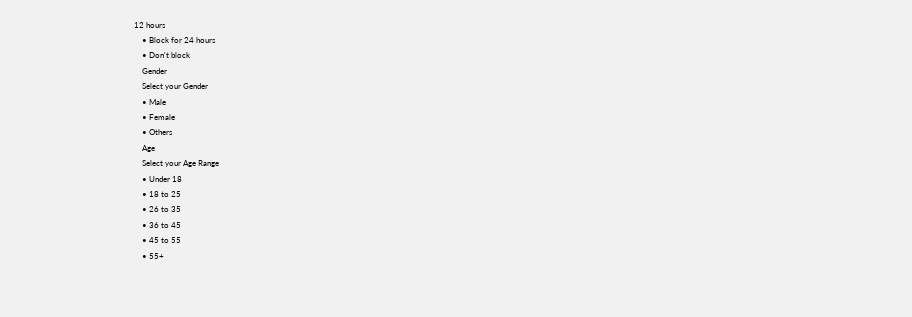12 hours
    • Block for 24 hours
    • Don't block
    Gender
    Select your Gender
    • Male
    • Female
    • Others
    Age
    Select your Age Range
    • Under 18
    • 18 to 25
    • 26 to 35
    • 36 to 45
    • 45 to 55
    • 55+